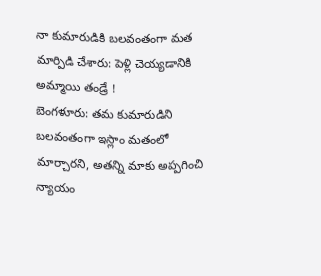నా కుమారుడికి బలవంతంగా మత మార్పిడి చేశారు: పెళ్లి చెయ్యడానికి అమ్మాయి తండ్రే !
బెంగళూరు: తమ కుమారుడిని బలవంతంగా ఇస్లాం మతంలో మార్చారని, అతన్ని మాకు అప్పగించి న్యాయం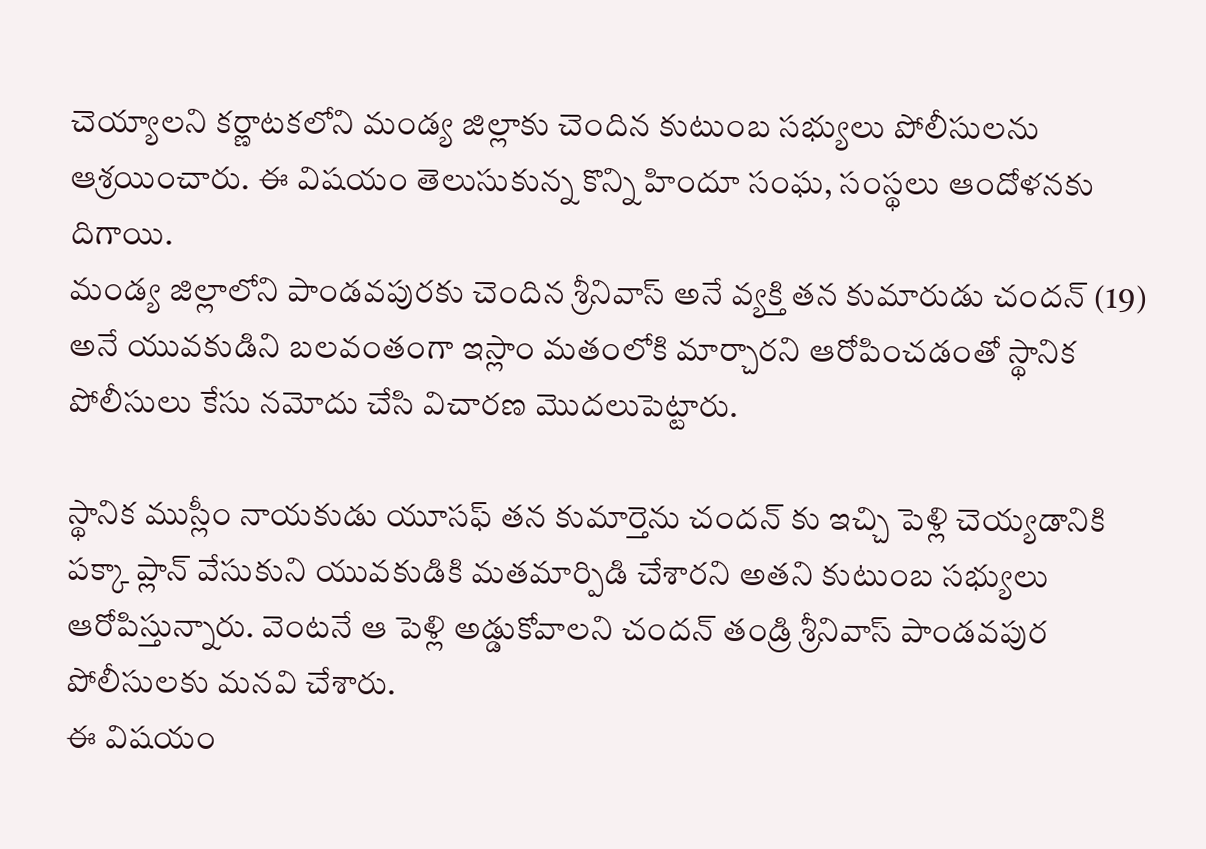చెయ్యాలని కర్ణాటకలోని మండ్య జిల్లాకు చెందిన కుటుంబ సభ్యులు పోలీసులను ఆశ్రయించారు. ఈ విషయం తెలుసుకున్న కొన్ని హిందూ సంఘ, సంస్థలు ఆందోళనకు దిగాయి.
మండ్య జిల్లాలోని పాండవపురకు చెందిన శ్రీనివాస్ అనే వ్యక్తి తన కుమారుడు చందన్ (19) అనే యువకుడిని బలవంతంగా ఇస్లాం మతంలోకి మార్చారని ఆరోపించడంతో స్థానిక పోలీసులు కేసు నమోదు చేసి విచారణ మొదలుపెట్టారు.

స్థానిక ముస్లీం నాయకుడు యూసఫ్ తన కుమార్తెను చందన్ కు ఇచ్చి పెళ్లి చెయ్యడానికి పక్కా ప్లాన్ వేసుకుని యువకుడికి మతమార్పిడి చేశారని అతని కుటుంబ సభ్యులు ఆరోపిస్తున్నారు. వెంటనే ఆ పెళ్లి అడ్డుకోవాలని చందన్ తండ్రి శ్రీనివాస్ పాండవపుర పోలీసులకు మనవి చేశారు.
ఈ విషయం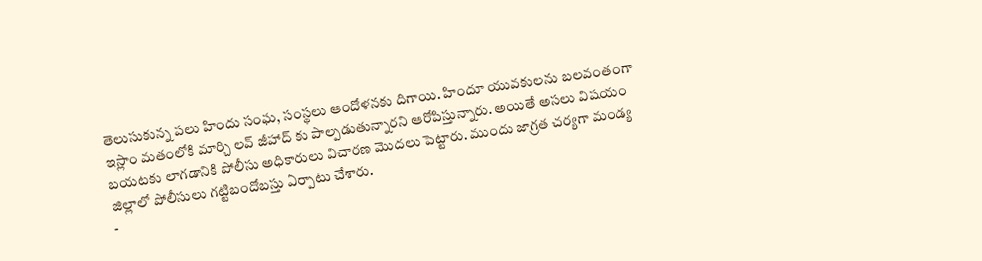తెలుసుకున్న పలు హిందు సంఘ, సంస్థలు ఆందోళనకు దిగాయి. హిందూ యువకులను బలవంతంగా ఇస్లాం మతంలోకి మార్చి లవ్ జీహాద్ కు పాల్పడుతున్నారని ఆరోపిస్తున్నారు. అయితే అసలు విషయం బయటకు లాగడానికి పోలీసు అధికారులు విచారణ మొదలు పెట్టారు. ముందు జాగ్రత చర్యగా మండ్య జిల్లాలో పోలీసులు గట్టిబందోబస్తు ఏర్పాటు చేశారు.
-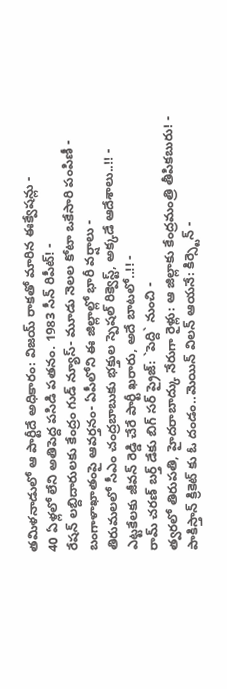తమిళనాడులో ఆ పార్టీదే అధికారం: విజయ్ రాకతో మారిన ఈక్వేషన్లు -
40 ఏళ్లలో లేని అతిపెద్ద పసిడి పతనం. 1983 సీన్ రిపీట్! -
రేషన్ లబ్దిదారులకు కేంద్రం గుడ్ న్యూస్- మూడు నెలల కోటా ఒకేసారి పంపిణీ -
బంగాళాఖాతంపై ఆవర్తనం- ఏపీలోని ఈ జిల్లాల్లో భారీ వర్షాలు -
తిరుమలలో సీఎం చంద్రబాబుకు భక్తుల స్పెషల్ రిక్వెస్ట్, అక్కడే ఆదేశాలు..!! -
ఎట్టకేలకు జీవన్ రెడ్డి చేరే పార్టీ ఖరారు, అదే బాటలో..!! -
రామ్ చరణ్ బర్త్ డేకు బిగ్ సర్ ప్రైజ్: `పెద్ది` నుంచి -
త్వరలో తిరుపతి, హైదరాబాద్కు నేరుగా రైళ్లు: ఆ జిల్లాకు కేంద్రమంత్రి తీపికబురు! -
పాకిస్తాన్ క్రికెట్ కు ఓ దండం..మెయిన్ విలన్ ఆయనే: కిర్స్టెన్ -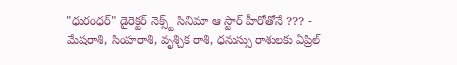"ధురంధర్" డైరెక్టర్ నెక్స్ట్ సినిమా ఆ స్టార్ హీరోతోనే ??? -
మేషరాశి, సింహరాశి, వృశ్చిక రాశి, ధనుస్సు రాశులకు ఏప్రిల్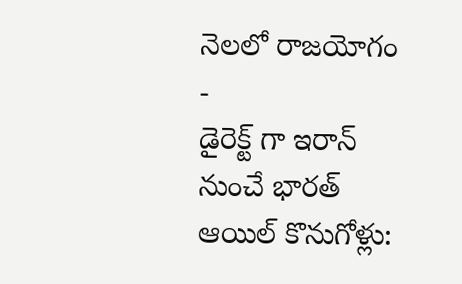నెలలో రాజయోగం -
డైరెక్ట్ గా ఇరాన్ నుంచే భారత్ ఆయిల్ కొనుగోళ్లు: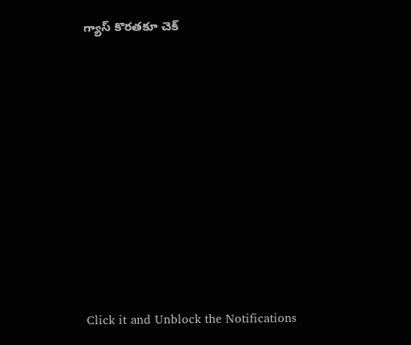గ్యాస్ కొరతకూ చెక్












Click it and Unblock the Notifications